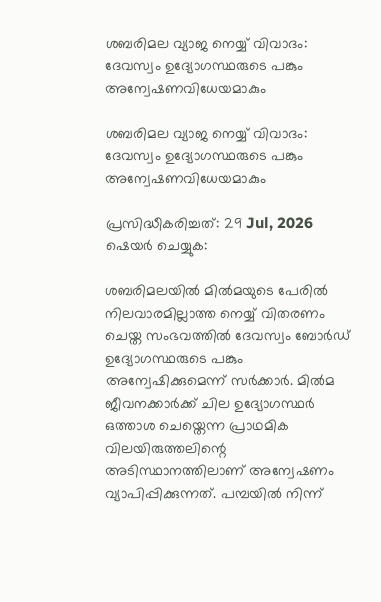ശബരിമല വ്യാജ നെയ്യ് വിവാദം: ദേവസ്വം ഉദ്യോഗസ്ഥരുടെ പങ്കും അന്വേഷണവിധേയമാകും

ശബരിമല വ്യാജ നെയ്യ് വിവാദം: ദേവസ്വം ഉദ്യോഗസ്ഥരുടെ പങ്കും അന്വേഷണവിധേയമാകും

പ്രസിദ്ധീകരിച്ചത്: 29 Jul, 2026
ഷെയർ ചെയ്യുക:

ശബരിമലയിൽ മിൽമയുടെ പേരിൽ നിലവാരമില്ലാത്ത നെയ്യ് വിതരണം ചെയ്ത സംഭവത്തിൽ ദേവസ്വം ബോർഡ് ഉദ്യോഗസ്ഥരുടെ പങ്കും അന്വേഷിക്കുമെന്ന് സർക്കാർ. മിൽമ ജീവനക്കാർക്ക് ചില ഉദ്യോഗസ്ഥർ ഒത്താശ ചെയ്തെന്ന പ്രാഥമിക വിലയിരുത്തലിന്റെ അടിസ്ഥാനത്തിലാണ് അന്വേഷണം വ്യാപിപ്പിക്കുന്നത്. പമ്പയിൽ നിന്ന്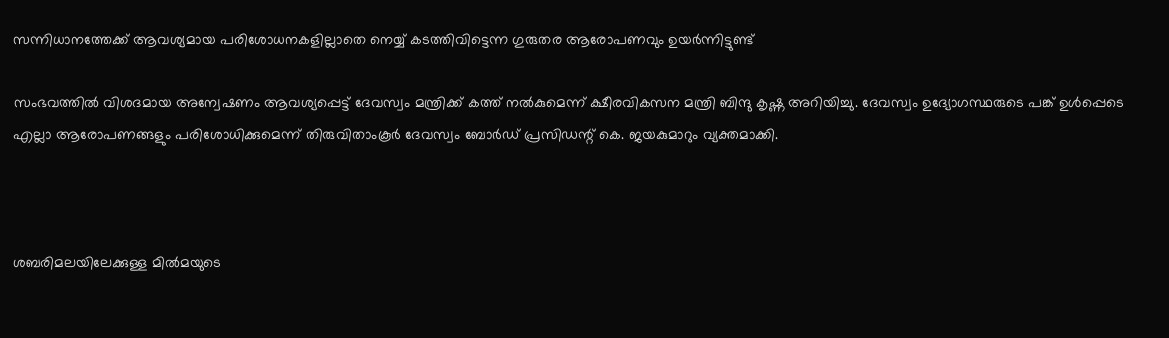സന്നിധാനത്തേക്ക് ആവശ്യമായ പരിശോധനകളില്ലാതെ നെയ്യ് കടത്തിവിട്ടെന്ന ഗുരുതര ആരോപണവും ഉയർന്നിട്ടുണ്ട്

സംഭവത്തിൽ വിശദമായ അന്വേഷണം ആവശ്യപ്പെട്ട് ദേവസ്വം മന്ത്രിക്ക് കത്ത് നൽകുമെന്ന് ക്ഷീരവികസന മന്ത്രി ബിന്ദു കൃഷ്ണ അറിയിച്ചു. ദേവസ്വം ഉദ്യോഗസ്ഥരുടെ പങ്ക് ഉൾപ്പെടെ എല്ലാ ആരോപണങ്ങളും പരിശോധിക്കുമെന്ന് തിരുവിതാംകൂർ ദേവസ്വം ബോർഡ് പ്രസിഡന്റ് കെ. ജയകുമാറും വ്യക്തമാക്കി.



ശബരിമലയിലേക്കുള്ള മിൽമയുടെ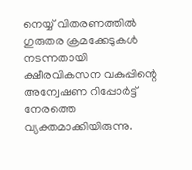നെയ്യ് വിതരണത്തിൽ ഗുരുതര ക്രമക്കേടുകൾ നടന്നതായി ക്ഷീരവികസന വകുപ്പിന്റെ അന്വേഷണ റിപ്പോർട്ട് നേരത്തെ വ്യക്തമാക്കിയിരുന്നു.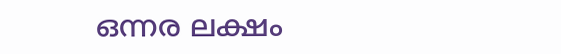ഒന്നര ലക്ഷം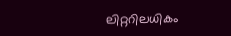ലിറ്ററിലധികം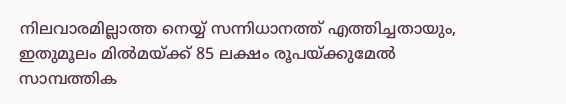നിലവാരമില്ലാത്ത നെയ്യ് സന്നിധാനത്ത് എത്തിച്ചതായും, ഇതുമൂലം മിൽമയ്ക്ക് 85 ലക്ഷം രൂപയ്ക്കുമേൽ സാമ്പത്തിക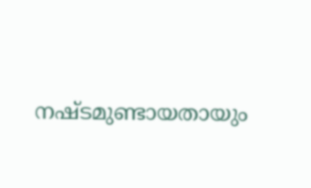നഷ്ടമുണ്ടായതായും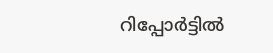റിപ്പോർട്ടിൽ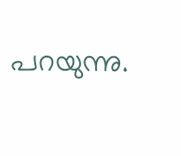പറയുന്നു.